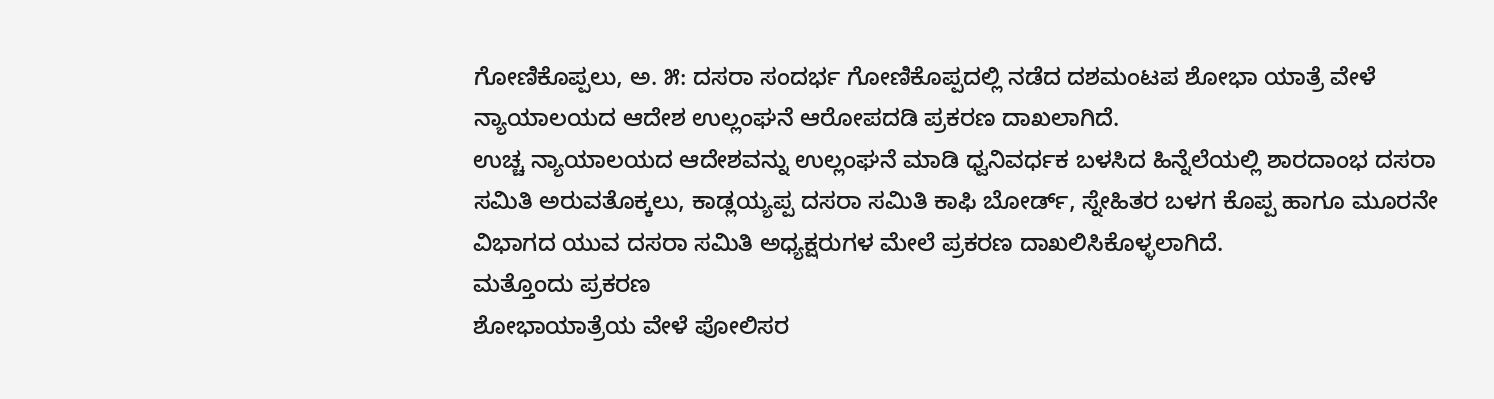ಗೋಣಿಕೊಪ್ಪಲು, ಅ. ೫: ದಸರಾ ಸಂದರ್ಭ ಗೋಣಿಕೊಪ್ಪದಲ್ಲಿ ನಡೆದ ದಶಮಂಟಪ ಶೋಭಾ ಯಾತ್ರೆ ವೇಳೆ ನ್ಯಾಯಾಲಯದ ಆದೇಶ ಉಲ್ಲಂಘನೆ ಆರೋಪದಡಿ ಪ್ರಕರಣ ದಾಖಲಾಗಿದೆ.
ಉಚ್ಚ ನ್ಯಾಯಾಲಯದ ಆದೇಶವನ್ನು ಉಲ್ಲಂಘನೆ ಮಾಡಿ ಧ್ವನಿವರ್ಧಕ ಬಳಸಿದ ಹಿನ್ನೆಲೆಯಲ್ಲಿ ಶಾರದಾಂಭ ದಸರಾ ಸಮಿತಿ ಅರುವತೊಕ್ಕಲು, ಕಾಡ್ಲಯ್ಯಪ್ಪ ದಸರಾ ಸಮಿತಿ ಕಾಫಿ ಬೋರ್ಡ್, ಸ್ನೇಹಿತರ ಬಳಗ ಕೊಪ್ಪ ಹಾಗೂ ಮೂರನೇ ವಿಭಾಗದ ಯುವ ದಸರಾ ಸಮಿತಿ ಅಧ್ಯಕ್ಷರುಗಳ ಮೇಲೆ ಪ್ರಕರಣ ದಾಖಲಿಸಿಕೊಳ್ಳಲಾಗಿದೆ.
ಮತ್ತೊಂದು ಪ್ರಕರಣ
ಶೋಭಾಯಾತ್ರೆಯ ವೇಳೆ ಪೋಲಿಸರ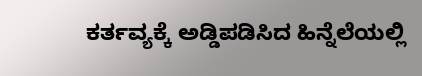ಕರ್ತವ್ಯಕ್ಕೆ ಅಡ್ಡಿಪಡಿಸಿದ ಹಿನ್ನೆಲೆಯಲ್ಲಿ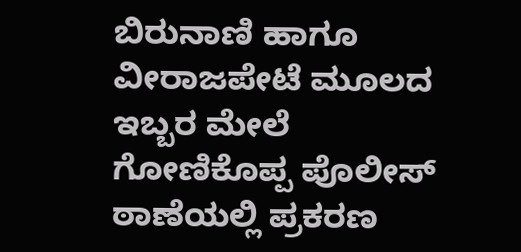ಬಿರುನಾಣಿ ಹಾಗೂ ವೀರಾಜಪೇಟೆ ಮೂಲದ ಇಬ್ಬರ ಮೇಲೆ ಗೋಣಿಕೊಪ್ಪ ಪೊಲೀಸ್ ಠಾಣೆಯಲ್ಲಿ ಪ್ರಕರಣ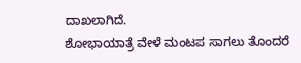ದಾಖಲಾಗಿದೆ.
ಶೋಭಾಯಾತ್ರೆ ವೇಳೆ ಮಂಟಪ ಸಾಗಲು ತೊಂದರೆ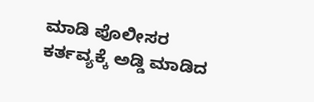ಮಾಡಿ ಪೊಲೀಸರ ಕರ್ತವ್ಯಕ್ಕೆ ಅಡ್ಡಿ ಮಾಡಿದ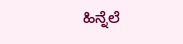ಹಿನ್ನೆಲೆ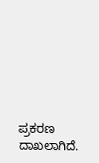ಪ್ರಕರಣ ದಾಖಲಾಗಿದೆ.